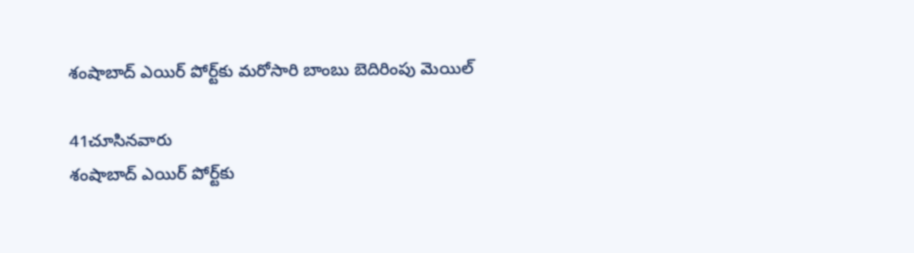శంషాబాద్ ఎయిర్ పోర్ట్‌కు మరోసారి బాంబు బెదిరింపు మెయిల్

41చూసినవారు
శంషాబాద్ ఎయిర్ పోర్ట్‌కు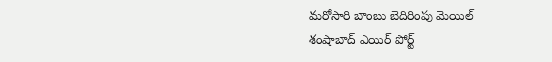మరోసారి బాంబు బెదిరింపు మెయిల్
శంషాబాద్ ఎయిర్ పోర్ట్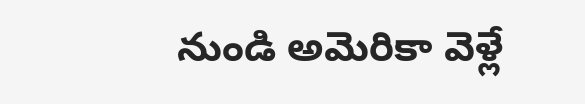నుండి అమెరికా వెళ్లే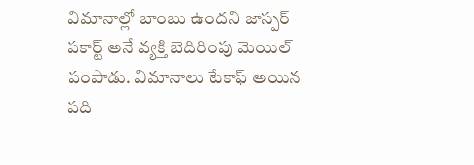విమానాల్లో బాంబు ఉందని జాస్పర్ పకార్ట్ అనే వ్యక్తి బెదిరింపు మెయిల్ పంపాడు. విమానాలు టేకాఫ్ అయిన పది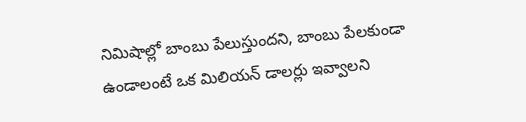నిమిషాల్లో బాంబు పేలుస్తుందని, బాంబు పేలకుండా ఉండాలంటే ఒక మిలియన్ డాలర్లు ఇవ్వాలని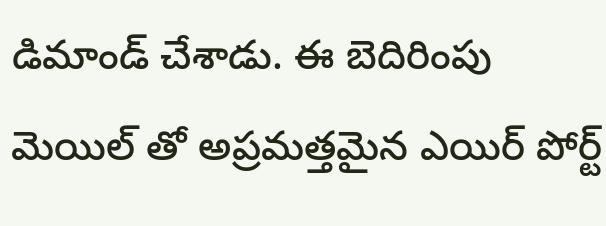డిమాండ్ చేశాడు. ఈ బెదిరింపు మెయిల్ తో అప్రమత్తమైన ఎయిర్ పోర్ట్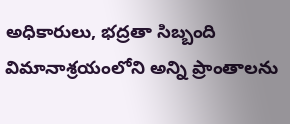అధికారులు, భద్రతా సిబ్బంది విమానాశ్రయంలోని అన్ని ప్రాంతాలను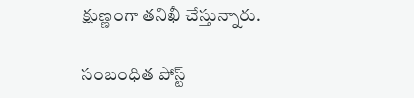క్షుణ్ణంగా తనిఖీ చేస్తున్నారు.

సంబంధిత పోస్ట్